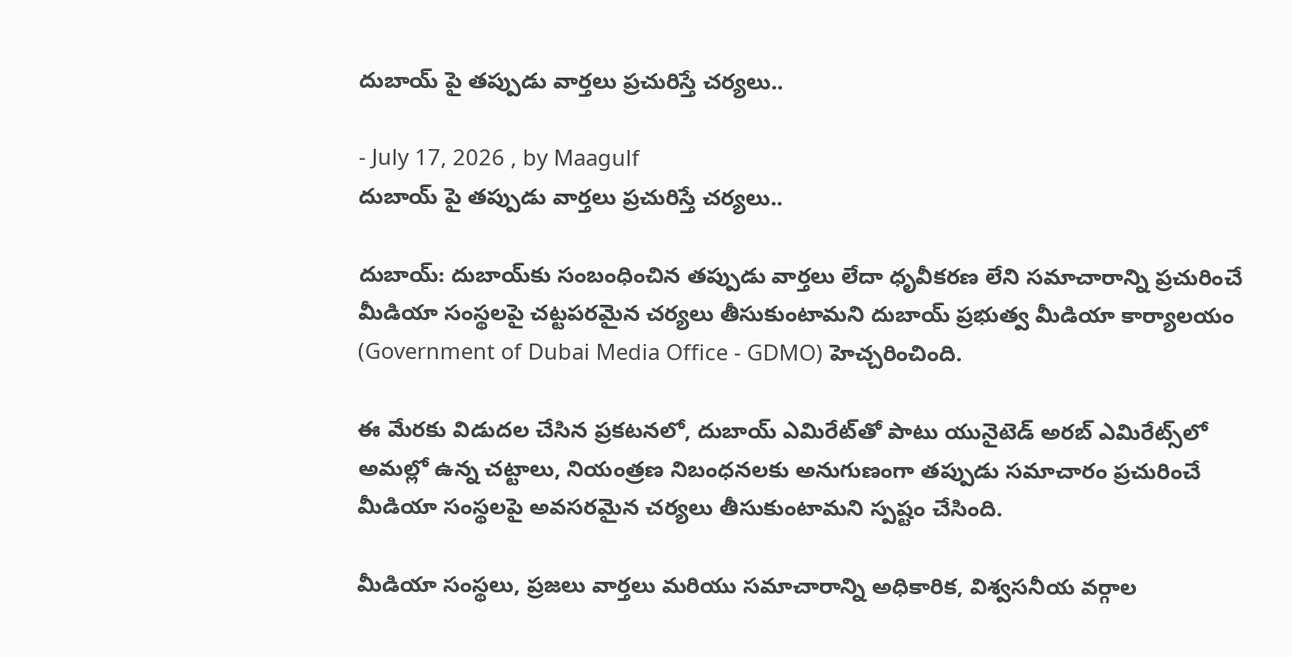దుబాయ్‌ పై తప్పుడు వార్తలు ప్రచురిస్తే చర్యలు..

- July 17, 2026 , by Maagulf
దుబాయ్‌ పై తప్పుడు వార్తలు ప్రచురిస్తే చర్యలు..

దుబాయ్: దుబాయ్‌కు సంబంధించిన తప్పుడు వార్తలు లేదా ధృవీకరణ లేని సమాచారాన్ని ప్రచురించే మీడియా సంస్థలపై చట్టపరమైన చర్యలు తీసుకుంటామని దుబాయ్ ప్రభుత్వ మీడియా కార్యాలయం (Government of Dubai Media Office - GDMO) హెచ్చరించింది.

ఈ మేరకు విడుదల చేసిన ప్రకటనలో, దుబాయ్ ఎమిరేట్‌తో పాటు యునైటెడ్ అరబ్ ఎమిరేట్స్‌లో అమల్లో ఉన్న చట్టాలు, నియంత్రణ నిబంధనలకు అనుగుణంగా తప్పుడు సమాచారం ప్రచురించే మీడియా సంస్థలపై అవసరమైన చర్యలు తీసుకుంటామని స్పష్టం చేసింది.

మీడియా సంస్థలు, ప్రజలు వార్తలు మరియు సమాచారాన్ని అధికారిక, విశ్వసనీయ వర్గాల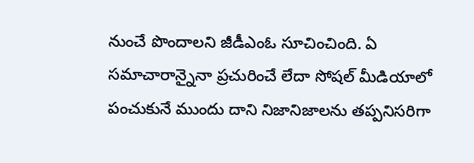నుంచే పొందాలని జీడీఎంఓ సూచించింది. ఏ సమాచారాన్నైనా ప్రచురించే లేదా సోషల్ మీడియాలో పంచుకునే ముందు దాని నిజానిజాలను తప్పనిసరిగా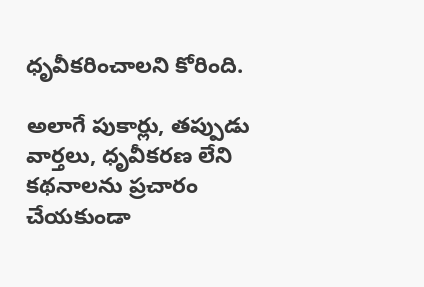ధృవీకరించాలని కోరింది.

అలాగే పుకార్లు, తప్పుడు వార్తలు, ధృవీకరణ లేని కథనాలను ప్రచారం చేయకుండా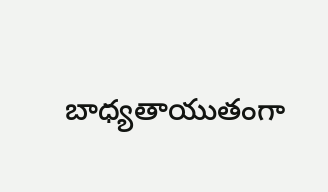బాధ్యతాయుతంగా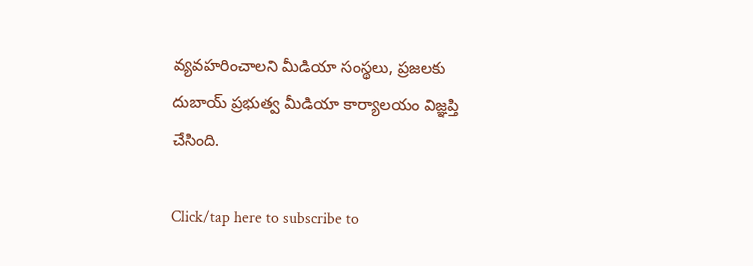వ్యవహరించాలని మీడియా సంస్థలు, ప్రజలకు దుబాయ్ ప్రభుత్వ మీడియా కార్యాలయం విజ్ఞప్తి చేసింది.

Click/tap here to subscribe to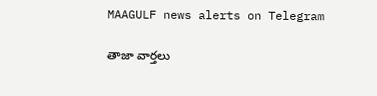MAAGULF news alerts on Telegram

తాజా వార్తలు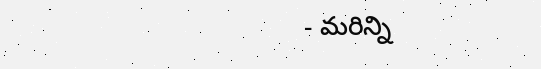- మరిన్ని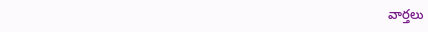వార్తలు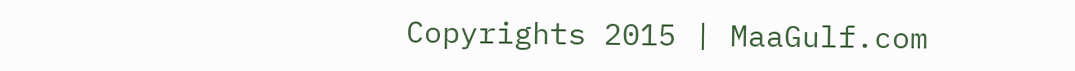Copyrights 2015 | MaaGulf.com